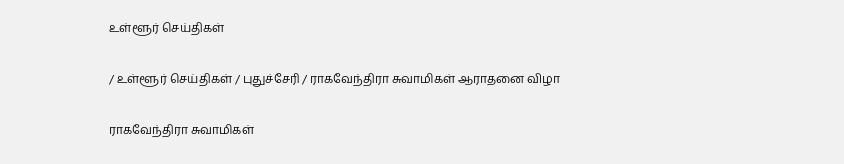உள்ளூர் செய்திகள்

/ உள்ளூர் செய்திகள் / புதுச்சேரி / ராகவேந்திரா சுவாமிகள் ஆராதனை விழா

ராகவேந்திரா சுவாமிகள்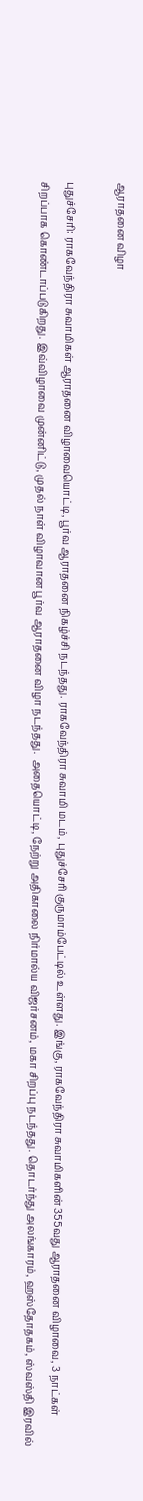ஆராதனை விழா

புதுச்சேரி: ராகவேந்திரா சுவாமிகள் ஆராதனை விழாவையொட்டி, பூர்வ ஆராதனை நிகழ்ச்சி நடந்தது. ராகவேந்திரா சுவாமி மடம், புதுச்சேரி குருமாம்பேட்டில் உள்ளது. இங்கு, ராகவேந்திரா சுவாமிகளின் 355வது ஆராதனை விழாவை, 3 நாட்கள் சிறப்பாக கொண்டாப்படுகிறது. இவ்விழாவை முன்னிட்டு, முதல் நாள் விழாவான பூர்வ ஆராதனை விழா நடந்தது.  அதையொட்டி, நேற்று அதிகாலை நிர்மால்ய விஜர்சனம், மகா சிறப்பு நடந்தது. தொடர்ந்து அலங்காரம், ஹஸ்தோதகம், ஸ்வஸ்தி இரவில்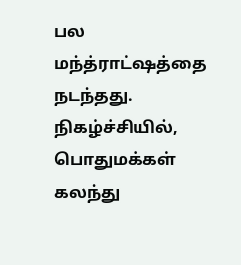பல மந்த்ராட்ஷத்தை நடந்தது. நிகழ்ச்சியில், பொதுமக்கள் கலந்து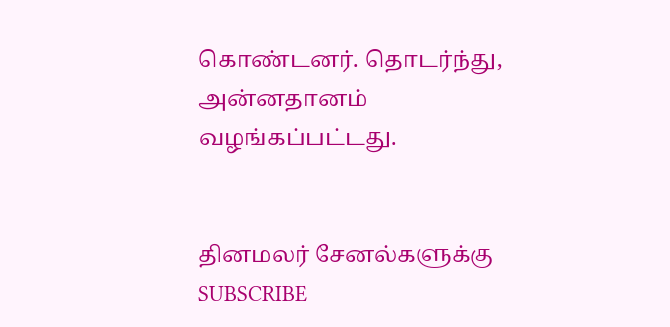கொண்டனர். தொடர்ந்து, அன்னதானம் வழங்கப்பட்டது.


தினமலர் சேனல்களுக்கு SUBSCRIBE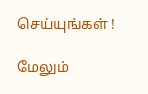செய்யுங்கள் !

மேலும்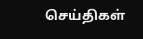செய்திகள்